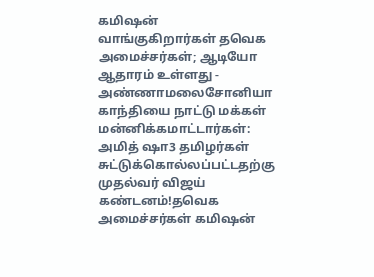கமிஷன் வாங்குகிறார்கள் தவெக அமைச்சர்கள்; ஆடியோ ஆதாரம் உள்ளது - அண்ணாமலைசோனியா காந்தியை நாட்டு மக்கள் மன்னிக்கமாட்டார்கள்: அமித் ஷா3 தமிழர்கள் சுட்டுக்கொல்லப்பட்டதற்கு முதல்வர் விஜய் கண்டனம்!தவெக அமைச்சர்கள் கமிஷன்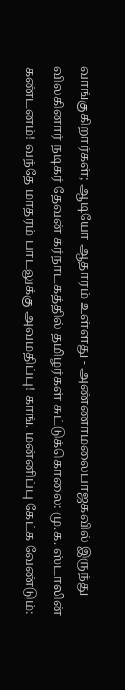வாங்குகிறார்கள்; ஆடியோ ஆதாரம் உள்ளது - அண்ணாமலைபாஜகவில் இருந்து விலகினார் நடிகர் தேவன் கர்நாடகத்தில் தமிழர்கள் சுட்டுக்கொலை: மு.க. ஸ்டாலின் கண்டனம்! வந்தே மாதரம் பாடலுக்கு அவமதிப்பு! காங். மன்னிப்பு கேட்க வேண்டும்: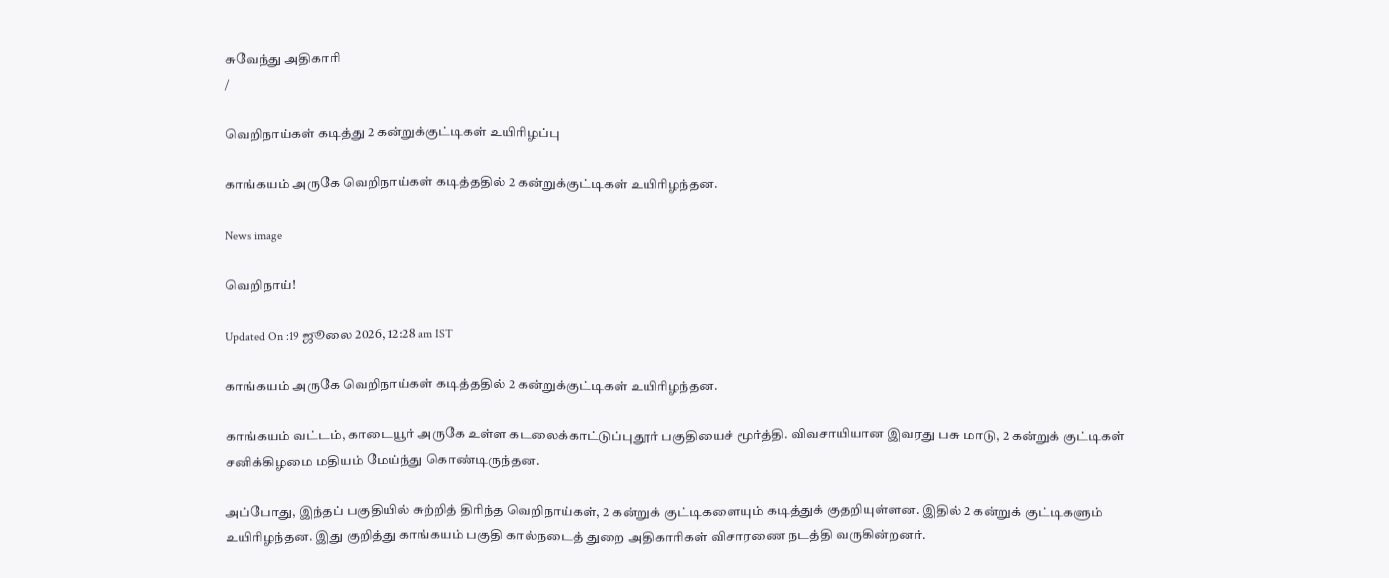சுவேந்து அதிகாரி
/

வெறிநாய்கள் கடித்து 2 கன்றுக்குட்டிகள் உயிரிழப்பு

காங்கயம் அருகே வெறிநாய்கள் கடித்ததில் 2 கன்றுக்குட்டிகள் உயிரிழந்தன.

News image

வெறிநாய்!

Updated On :19 ஜூலை 2026, 12:28 am IST

காங்கயம் அருகே வெறிநாய்கள் கடித்ததில் 2 கன்றுக்குட்டிகள் உயிரிழந்தன.

காங்கயம் வட்டம், காடையூர் அருகே உள்ள கடலைக்காட்டுப்புதூர் பகுதியைச் மூர்த்தி. விவசாயியான இவரது பசு மாடு, 2 கன்றுக் குட்டிகள் சனிக்கிழமை மதியம் மேய்ந்து கொண்டிருந்தன.

அப்போது, இந்தப் பகுதியில் சுற்றித் திரிந்த வெறிநாய்கள், 2 கன்றுக் குட்டிகளையும் கடித்துக் குதறியுள்ளன. இதில் 2 கன்றுக் குட்டிகளும் உயிரிழந்தன. இது குறித்து காங்கயம் பகுதி கால்நடைத் துறை அதிகாரிகள் விசாரணை நடத்தி வருகின்றனர்.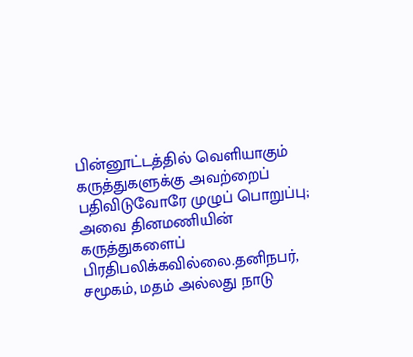பின்னூட்டத்தில் வெளியாகும் கருத்துகளுக்கு அவற்றைப் பதிவிடுவோரே முழுப் பொறுப்பு; அவை தினமணியின் கருத்துகளைப் பிரதிபலிக்கவில்லை.தனிநபர், சமூகம், மதம் அல்லது நாடு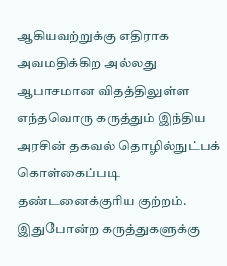ஆகியவற்றுக்கு எதிராக அவமதிக்கிற அல்லது ஆபாசமான விதத்திலுள்ள எந்தவொரு கருத்தும் இந்திய அரசின் தகவல் தொழில்நுட்பக் கொள்கைப்படி தண்டனைக்குரிய குற்றம். இதுபோன்ற கருத்துகளுக்கு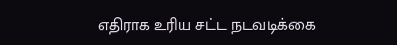எதிராக உரிய சட்ட நடவடிக்கை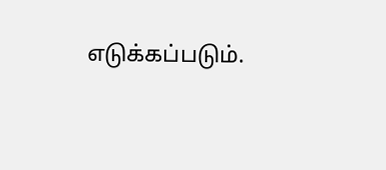எடுக்கப்படும்.